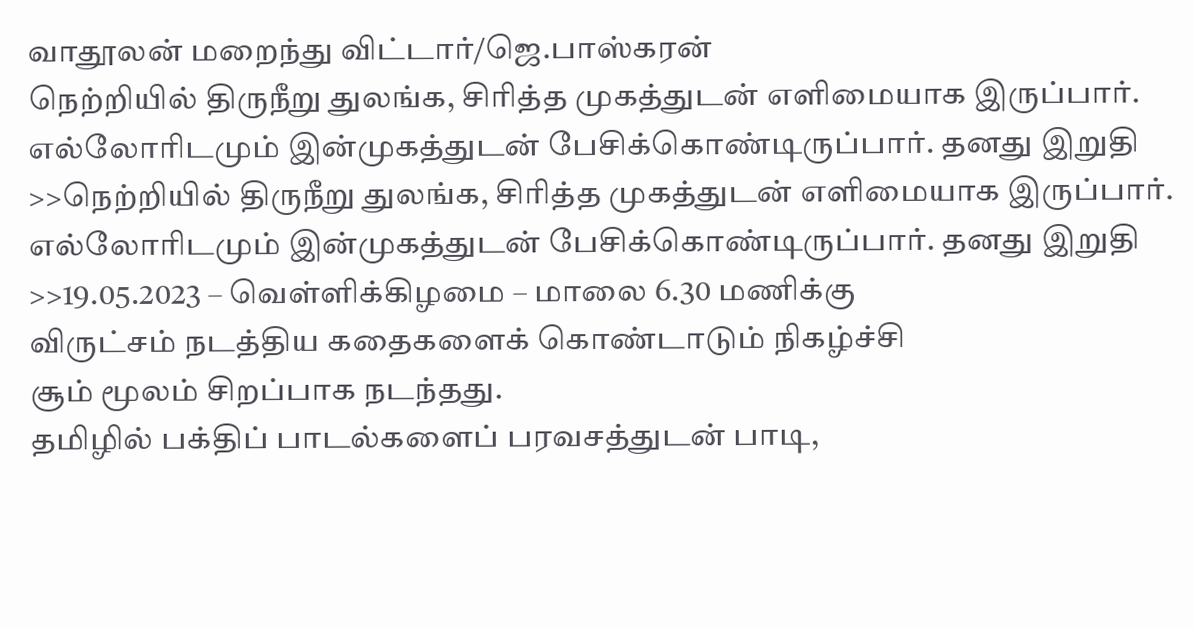வாதூலன் மறைந்து விட்டார்/ஜெ.பாஸ்கரன்
நெற்றியில் திருநீறு துலங்க, சிரித்த முகத்துடன் எளிமையாக இருப்பார். எல்லோரிடமும் இன்முகத்துடன் பேசிக்கொண்டிருப்பார். தனது இறுதி
>>நெற்றியில் திருநீறு துலங்க, சிரித்த முகத்துடன் எளிமையாக இருப்பார். எல்லோரிடமும் இன்முகத்துடன் பேசிக்கொண்டிருப்பார். தனது இறுதி
>>19.05.2023 – வெள்ளிக்கிழமை – மாலை 6.30 மணிக்கு
விருட்சம் நடத்திய கதைகளைக் கொண்டாடும் நிகழ்ச்சி
சூம் மூலம் சிறப்பாக நடந்தது.
தமிழில் பக்திப் பாடல்களைப் பரவசத்துடன் பாடி,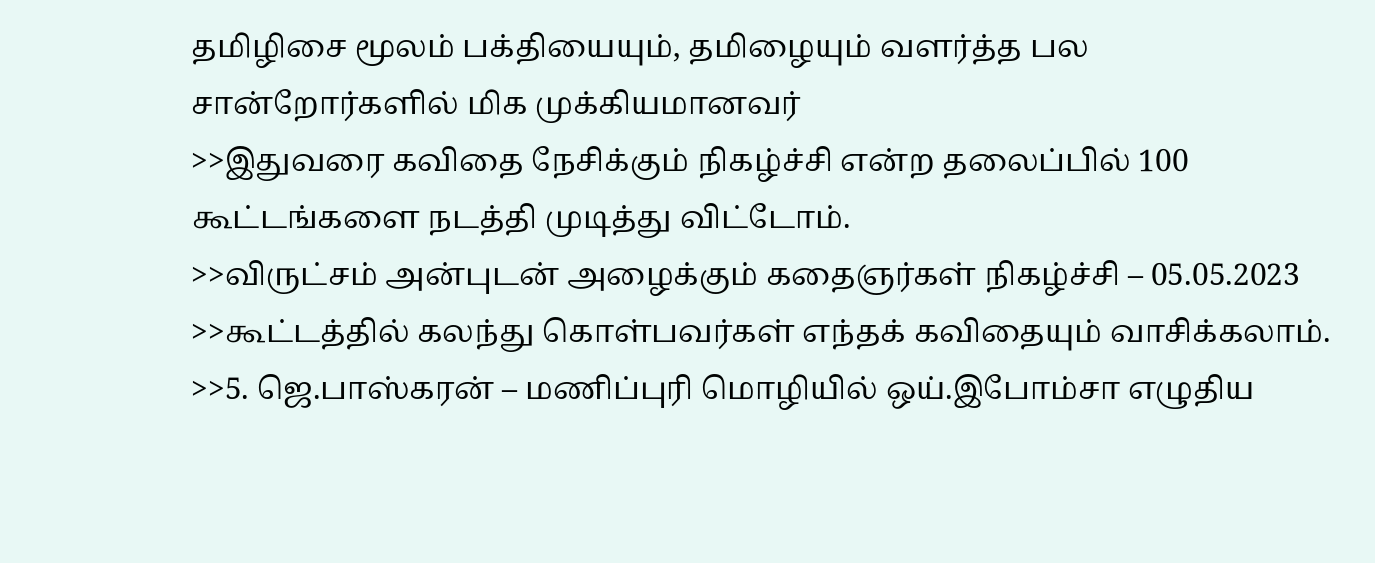தமிழிசை மூலம் பக்தியையும், தமிழையும் வளர்த்த பல சான்றோர்களில் மிக முக்கியமானவர்
>>இதுவரை கவிதை நேசிக்கும் நிகழ்ச்சி என்ற தலைப்பில் 100 கூட்டங்களை நடத்தி முடித்து விட்டோம்.
>>விருட்சம் அன்புடன் அழைக்கும் கதைஞர்கள் நிகழ்ச்சி – 05.05.2023
>>கூட்டத்தில் கலந்து கொள்பவர்கள் எந்தக் கவிதையும் வாசிக்கலாம்.
>>5. ஜெ.பாஸ்கரன் – மணிப்புரி மொழியில் ஒய்.இபோம்சா எழுதிய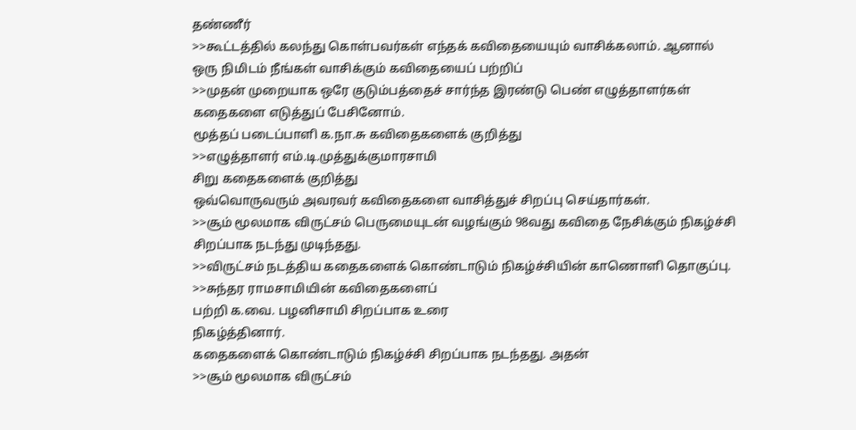தண்ணீர்
>>கூட்டத்தில் கலந்து கொள்பவர்கள் எந்தக் கவிதையையும் வாசிக்கலாம். ஆனால் ஒரு நிமிடம் நீங்கள் வாசிக்கும் கவிதையைப் பற்றிப்
>>முதன் முறையாக ஒரே குடும்பத்தைச் சார்ந்த இரண்டு பெண் எழுத்தாளர்கள்
கதைகளை எடுத்துப் பேசினோம்.
மூத்தப் படைப்பாளி க.நா.சு கவிதைகளைக் குறித்து
>>எழுத்தாளர் எம்.டி.முத்துக்குமாரசாமி
சிறு கதைகளைக் குறித்து
ஒவ்வொருவரும் அவரவர் கவிதைகளை வாசித்துச் சிறப்பு செய்தார்கள்.
>>சூம் மூலமாக விருட்சம் பெருமையுடன் வழங்கும் 98வது கவிதை நேசிக்கும் நிகழ்ச்சி சிறப்பாக நடந்து முடிந்தது.
>>விருட்சம் நடத்திய கதைகளைக் கொண்டாடும் நிகழ்ச்சியின் காணொளி தொகுப்பு.
>>சுந்தர ராமசாமியின் கவிதைகளைப்
பற்றி க.வை. பழனிசாமி சிறப்பாக உரை
நிகழ்த்தினார்.
கதைகளைக் கொண்டாடும் நிகழ்ச்சி சிறப்பாக நடந்தது. அதன்
>>சூம் மூலமாக விருட்சம்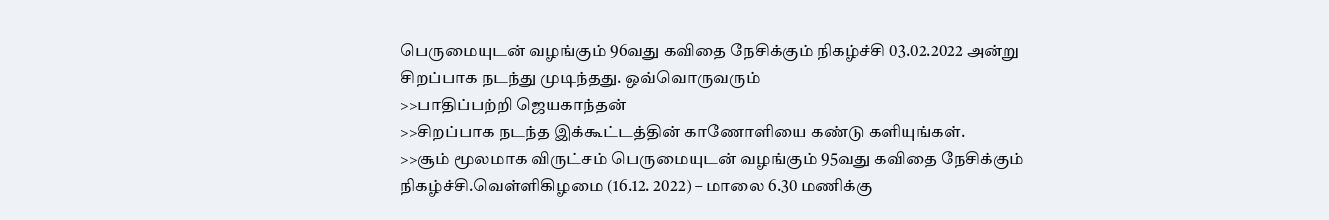பெருமையுடன் வழங்கும் 96வது கவிதை நேசிக்கும் நிகழ்ச்சி 03.02.2022 அன்று சிறப்பாக நடந்து முடிந்தது. ஒவ்வொருவரும்
>>பாதிப்பற்றி ஜெயகாந்தன்
>>சிறப்பாக நடந்த இக்கூட்டத்தின் காணோளியை கண்டு களியுங்கள்.
>>சூம் மூலமாக விருட்சம் பெருமையுடன் வழங்கும் 95வது கவிதை நேசிக்கும் நிகழ்ச்சி.வெள்ளிகிழமை (16.12. 2022) – மாலை 6.30 மணிக்கு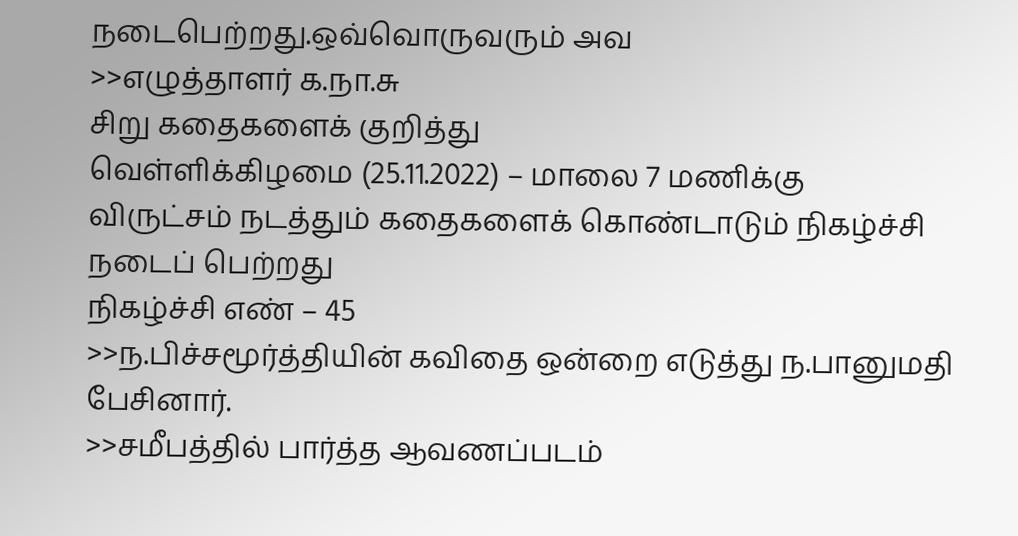நடைபெற்றது.ஒவ்வொருவரும் அவ
>>எழுத்தாளர் க.நா.சு
சிறு கதைகளைக் குறித்து
வெள்ளிக்கிழமை (25.11.2022) – மாலை 7 மணிக்கு
விருட்சம் நடத்தும் கதைகளைக் கொண்டாடும் நிகழ்ச்சி நடைப் பெற்றது
நிகழ்ச்சி எண் – 45
>>ந.பிச்சமூர்த்தியின் கவிதை ஒன்றை எடுத்து ந.பானுமதி பேசினார்.
>>சமீபத்தில் பார்த்த ஆவணப்படம்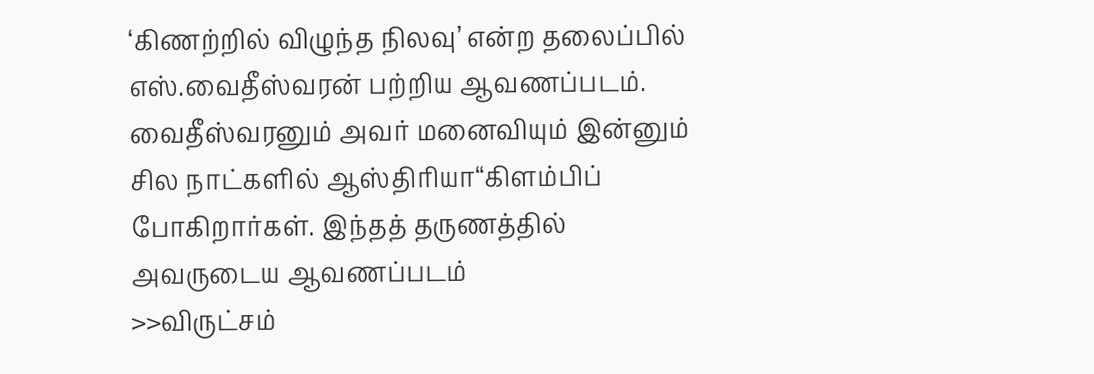‘கிணற்றில் விழுந்த நிலவு’ என்ற தலைப்பில் எஸ்.வைதீஸ்வரன் பற்றிய ஆவணப்படம். வைதீஸ்வரனும் அவர் மனைவியும் இன்னும் சில நாட்களில் ஆஸ்திரியா“கிளம்பிப் போகிறார்கள். இந்தத் தருணத்தில் அவருடைய ஆவணப்படம்
>>விருட்சம்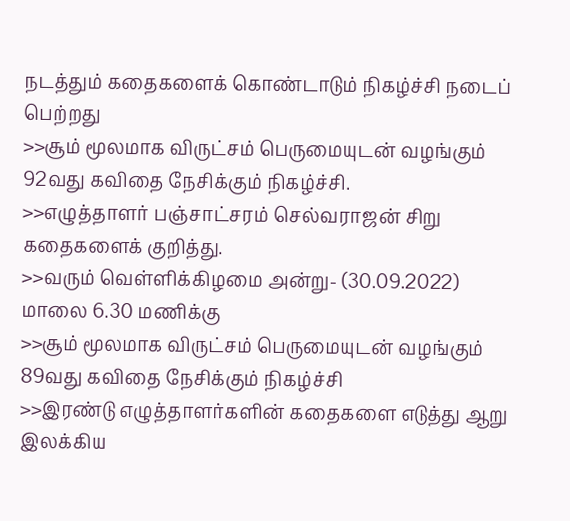நடத்தும் கதைகளைக் கொண்டாடும் நிகழ்ச்சி நடைப் பெற்றது
>>சூம் மூலமாக விருட்சம் பெருமையுடன் வழங்கும் 92வது கவிதை நேசிக்கும் நிகழ்ச்சி.
>>எழுத்தாளர் பஞ்சாட்சரம் செல்வராஜன் சிறு கதைகளைக் குறித்து.
>>வரும் வெள்ளிக்கிழமை அன்று- (30.09.2022) மாலை 6.30 மணிக்கு
>>சூம் மூலமாக விருட்சம் பெருமையுடன் வழங்கும் 89வது கவிதை நேசிக்கும் நிகழ்ச்சி
>>இரண்டு எழுத்தாளர்களின் கதைகளை எடுத்து ஆறு இலக்கிய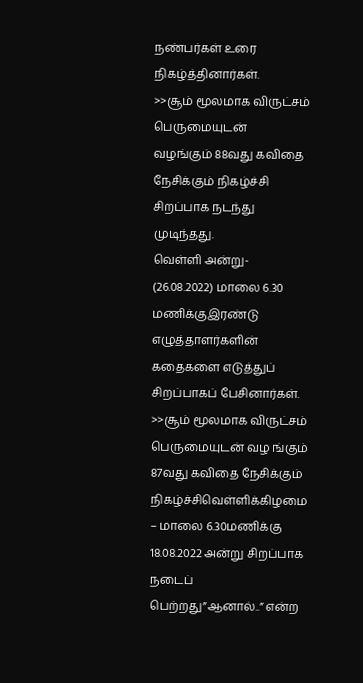நண்பர்கள் உரை நிகழ்த்தினார்கள்.
>>சூம் மூலமாக விருட்சம் பெருமையுடன்
வழங்கும் 88வது கவிதை நேசிக்கும் நிகழ்ச்சி சிறப்பாக நடந்து முடிந்தது.
வெள்ளி அன்று- (26.08.2022) மாலை 6.30 மணிக்குஇரண்டு எழுத்தாளர்களின் கதைகளை எடுத்துப் சிறப்பாகப் பேசினார்கள்.
>>சூம் மூலமாக விருட்சம் பெருமையுடன் வழ ங்கும் 87வது கவிதை நேசிக்கும் நிகழ்ச்சிவெள்ளிக்கிழமை – மாலை 6.30மணிக்கு 18.08.2022 அன்று சிறப்பாக நடைப் பெற்றது”ஆனால்..” என்ற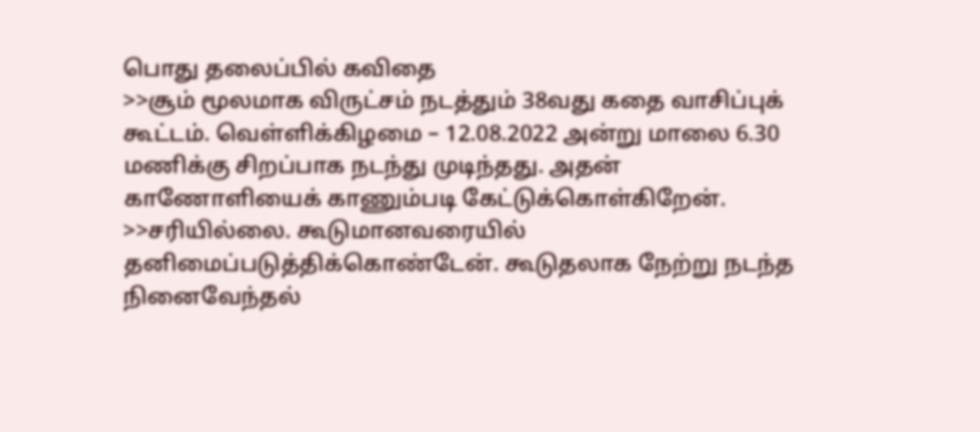பொது தலைப்பில் கவிதை
>>சூம் மூலமாக விருட்சம் நடத்தும் 38வது கதை வாசிப்புக் கூட்டம். வெள்ளிக்கிழமை – 12.08.2022 அன்று மாலை 6.30 மணிக்கு சிறப்பாக நடந்து முடிந்தது. அதன் காணோளியைக் காணும்படி கேட்டுக்கொள்கிறேன்.
>>சரியில்லை. கூடுமானவரையில் தனிமைப்படுத்திக்கொண்டேன். கூடுதலாக நேற்று நடந்த நினைவேந்தல்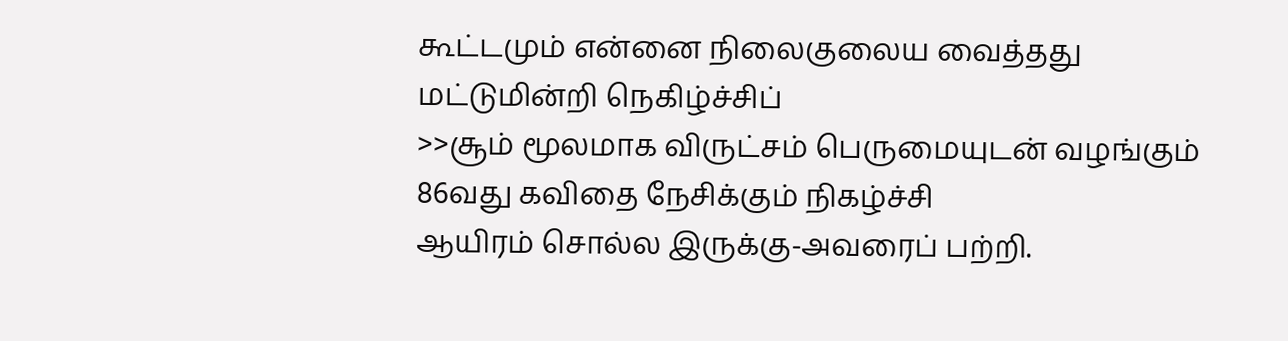கூட்டமும் என்னை நிலைகுலைய வைத்தது மட்டுமின்றி நெகிழ்ச்சிப்
>>சூம் மூலமாக விருட்சம் பெருமையுடன் வழங்கும்
86வது கவிதை நேசிக்கும் நிகழ்ச்சி
ஆயிரம் சொல்ல இருக்கு-அவரைப் பற்றி.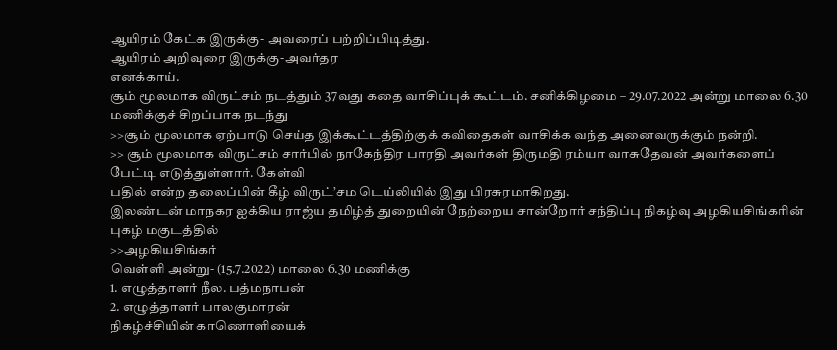ஆயிரம் கேட்க இருக்கு- அவரைப் பற்றிப்பிடித்து.
ஆயிரம் அறிவுரை இருக்கு-அவர்தர
எனக்காய்.
சூம் மூலமாக விருட்சம் நடத்தும் 37வது கதை வாசிப்புக் கூட்டம். சனிக்கிழமை – 29.07.2022 அன்று மாலை 6.30 மணிக்குச் சிறப்பாக நடந்து
>>சூம் மூலமாக ஏற்பாடு செய்த இக்கூட்டத்திற்குக் கவிதைகள் வாசிக்க வந்த அனைவருக்கும் நன்றி.
>> சூம் மூலமாக விருட்சம் சார்பில் நாகேந்திர பாரதி அவர்கள் திருமதி ரம்யா வாசுதேவன் அவர்களைப் பேட்டி எடுத்துள்ளார். கேள்வி
பதில் என்ற தலைப்பின் கீழ் விருட்’சம டெய்லியில் இது பிரசுரமாகிறது.
இலண்டன் மாநகர ஐக்கிய ராஜ்ய தமிழ்த் துறையின் நேற்றைய சான்றோர் சந்திப்பு நிகழ்வு அழகியசிங்கரின் புகழ் மகுடத்தில்
>>அழகியசிங்கர்
வெள்ளி அன்று- (15.7.2022) மாலை 6.30 மணிக்கு
1. எழுத்தாளர் நீல. பத்மநாபன்
2. எழுத்தாளர் பாலகுமாரன்
நிகழ்ச்சியின் காணொளியைக்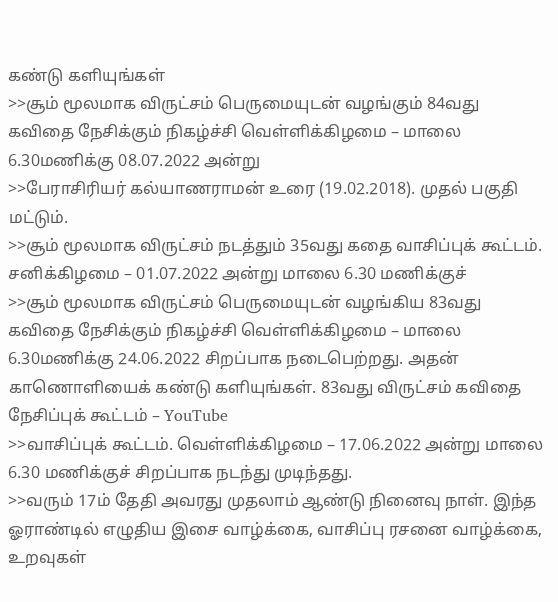கண்டு களியுங்கள்
>>சூம் மூலமாக விருட்சம் பெருமையுடன் வழங்கும் 84வது கவிதை நேசிக்கும் நிகழ்ச்சி வெள்ளிக்கிழமை – மாலை 6.30மணிக்கு 08.07.2022 அன்று
>>பேராசிரியர் கல்யாணராமன் உரை (19.02.2018). முதல் பகுதி மட்டும்.
>>சூம் மூலமாக விருட்சம் நடத்தும் 35வது கதை வாசிப்புக் கூட்டம். சனிக்கிழமை – 01.07.2022 அன்று மாலை 6.30 மணிக்குச்
>>சூம் மூலமாக விருட்சம் பெருமையுடன் வழங்கிய 83வது கவிதை நேசிக்கும் நிகழ்ச்சி வெள்ளிக்கிழமை – மாலை 6.30மணிக்கு 24.06.2022 சிறப்பாக நடைபெற்றது. அதன் காணொளியைக் கண்டு களியுங்கள். 83வது விருட்சம் கவிதை நேசிப்புக் கூட்டம் – YouTube
>>வாசிப்புக் கூட்டம். வெள்ளிக்கிழமை – 17.06.2022 அன்று மாலை 6.30 மணிக்குச் சிறப்பாக நடந்து முடிந்தது.
>>வரும் 17ம் தேதி அவரது முதலாம் ஆண்டு நினைவு நாள். இந்த ஓராண்டில் எழுதிய இசை வாழ்க்கை, வாசிப்பு ரசனை வாழ்க்கை, உறவுகள்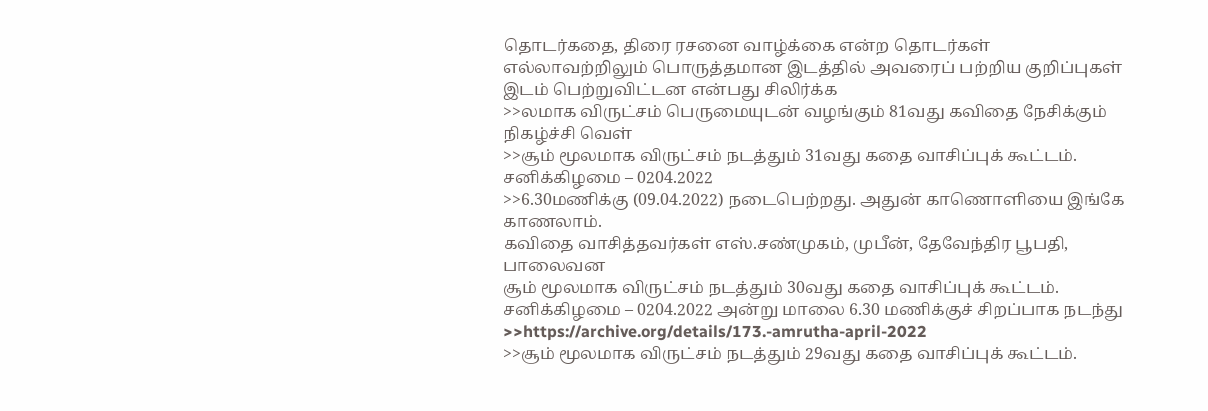தொடர்கதை, திரை ரசனை வாழ்க்கை என்ற தொடர்கள் எல்லாவற்றிலும் பொருத்தமான இடத்தில் அவரைப் பற்றிய குறிப்புகள் இடம் பெற்றுவிட்டன என்பது சிலிர்க்க
>>லமாக விருட்சம் பெருமையுடன் வழங்கும் 81வது கவிதை நேசிக்கும் நிகழ்ச்சி வெள்
>>சூம் மூலமாக விருட்சம் நடத்தும் 31வது கதை வாசிப்புக் கூட்டம். சனிக்கிழமை – 0204.2022
>>6.30மணிக்கு (09.04.2022) நடைபெற்றது. அதுன் காணொளியை இங்கே காணலாம்.
கவிதை வாசித்தவர்கள் எஸ்.சண்முகம், முபீன், தேவேந்திர பூபதி, பாலைவன
சூம் மூலமாக விருட்சம் நடத்தும் 30வது கதை வாசிப்புக் கூட்டம். சனிக்கிழமை – 0204.2022 அன்று மாலை 6.30 மணிக்குச் சிறப்பாக நடந்து
>>https://archive.org/details/173.-amrutha-april-2022
>>சூம் மூலமாக விருட்சம் நடத்தும் 29வது கதை வாசிப்புக் கூட்டம்.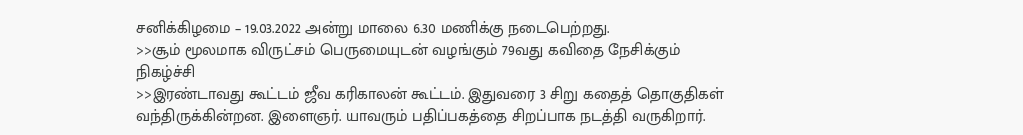சனிக்கிழமை – 19.03.2022 அன்று மாலை 6.30 மணிக்கு நடைபெற்றது.
>>சூம் மூலமாக விருட்சம் பெருமையுடன் வழங்கும் 79வது கவிதை நேசிக்கும் நிகழ்ச்சி
>>இரண்டாவது கூட்டம் ஜீவ கரிகாலன் கூட்டம். இதுவரை 3 சிறு கதைத் தொகுதிகள் வந்திருக்கின்றன. இளைஞர். யாவரும் பதிப்பகத்தை சிறப்பாக நடத்தி வருகிறார்.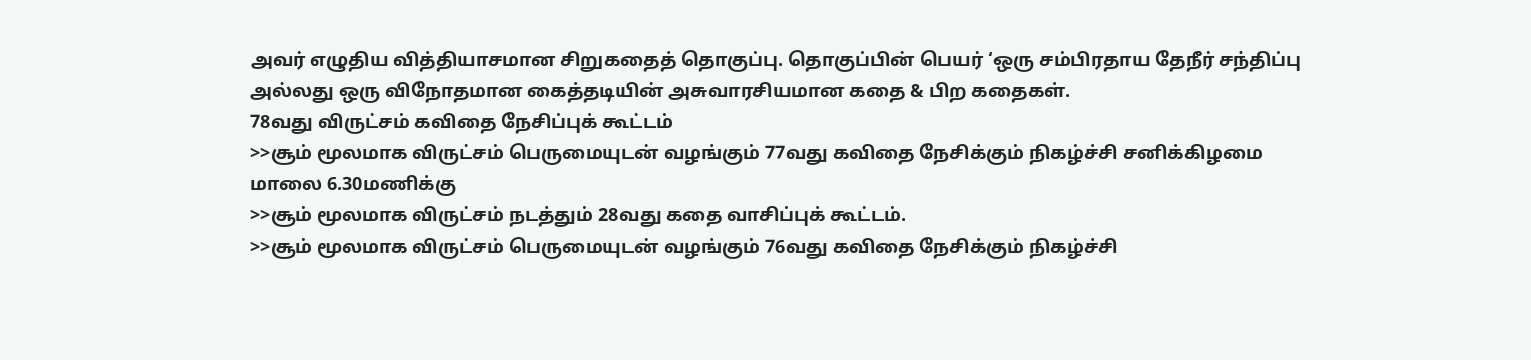அவர் எழுதிய வித்தியாசமான சிறுகதைத் தொகுப்பு. தொகுப்பின் பெயர் ‘ஒரு சம்பிரதாய தேநீர் சந்திப்பு அல்லது ஒரு விநோதமான கைத்தடியின் அசுவாரசியமான கதை & பிற கதைகள்.
78வது விருட்சம் கவிதை நேசிப்புக் கூட்டம்
>>சூம் மூலமாக விருட்சம் பெருமையுடன் வழங்கும் 77வது கவிதை நேசிக்கும் நிகழ்ச்சி சனிக்கிழமை மாலை 6.30மணிக்கு
>>சூம் மூலமாக விருட்சம் நடத்தும் 28வது கதை வாசிப்புக் கூட்டம்.
>>சூம் மூலமாக விருட்சம் பெருமையுடன் வழங்கும் 76வது கவிதை நேசிக்கும் நிகழ்ச்சி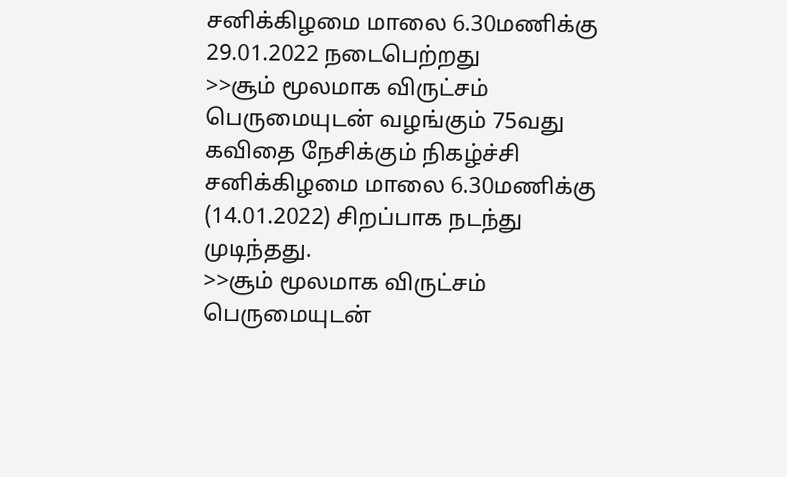சனிக்கிழமை மாலை 6.30மணிக்கு 29.01.2022 நடைபெற்றது
>>சூம் மூலமாக விருட்சம் பெருமையுடன் வழங்கும் 75வது கவிதை நேசிக்கும் நிகழ்ச்சி சனிக்கிழமை மாலை 6.30மணிக்கு (14.01.2022) சிறப்பாக நடந்து முடிந்தது.
>>சூம் மூலமாக விருட்சம் பெருமையுடன்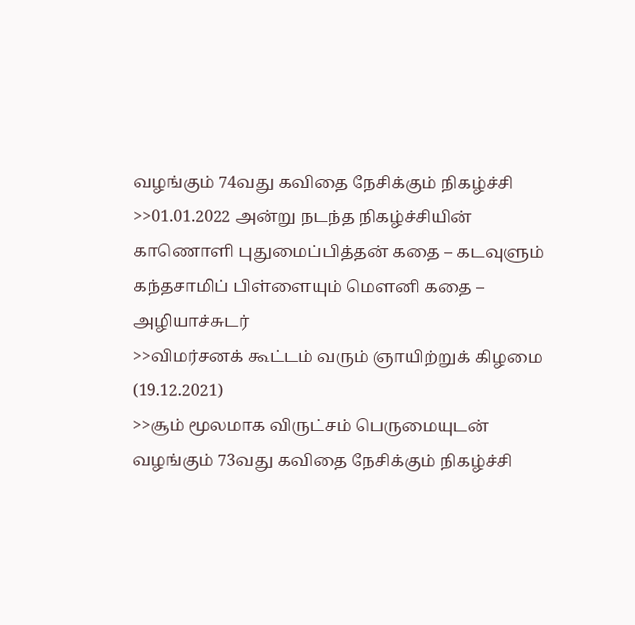வழங்கும் 74வது கவிதை நேசிக்கும் நிகழ்ச்சி
>>01.01.2022 அன்று நடந்த நிகழ்ச்சியின் காணொளி புதுமைப்பித்தன் கதை – கடவுளும் கந்தசாமிப் பிள்ளையும் மௌனி கதை – அழியாச்சுடர்
>>விமர்சனக் கூட்டம் வரும் ஞாயிற்றுக் கிழமை (19.12.2021)
>>சூம் மூலமாக விருட்சம் பெருமையுடன் வழங்கும் 73வது கவிதை நேசிக்கும் நிகழ்ச்சி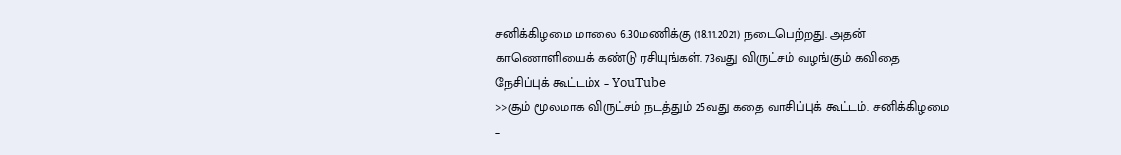சனிக்கிழமை மாலை 6.30மணிக்கு (18.11.2021) நடைபெற்றது. அதன் காணொளியைக் கண்டு ரசியுங்கள். 73வது விருட்சம் வழங்கும் கவிதை நேசிப்புக் கூட்டம்x – YouTube
>>சூம் மூலமாக விருட்சம் நடத்தும் 25வது கதை வாசிப்புக் கூட்டம். சனிக்கிழமை –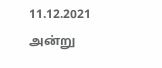11.12.2021
அன்று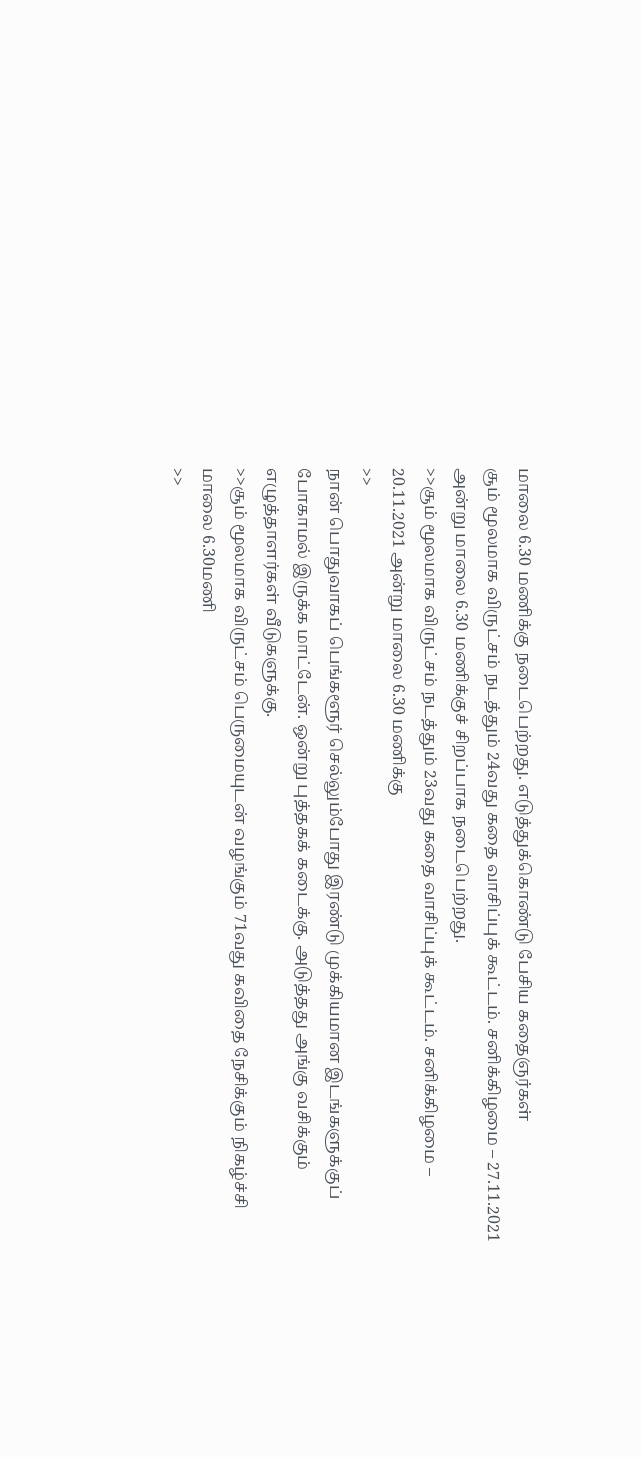மாலை 6.30 மணிக்கு நடைபெற்றது. எடுத்துக்கொண்டு பேசிய கதைஞர்கள்
சூம் மூலமாக விருட்சம் நடத்தும் 24வது கதை வாசிப்புக் கூட்டம். சனிக்கிழமை – 27.11.2021 அன்று மாலை 6.30 மணிக்குச் சிறப்பாக நடைபெற்றது.
>>சூம் மூலமாக விருட்சம் நடத்தும் 23வது கதை வாசிப்புக் கூட்டம். சனிக்கிழமை – 20.11.2021 அன்று மாலை 6.30 மணிக்கு
>>
நான் பொதுவாகப் பெங்களூர் செல்லும்போது இரண்டு முக்கியமான இடங்களுக்குப் போகாமல் இருக்க மாட்டேன். ஒன்று புத்தகக் கடைக்கு. அடுத்தது அங்கு வசிக்கும் எழுத்தாளர்கள் வீடுகளுக்கு.
>>சூம் மூலமாக விருட்சம் பெருமையுடன் வழங்கும் 71வது கவிதை நேசிக்கும் நிகழ்ச்சி மாலை 6.30மணி
>>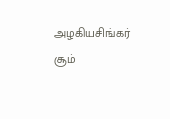அழகியசிங்கர் சூம்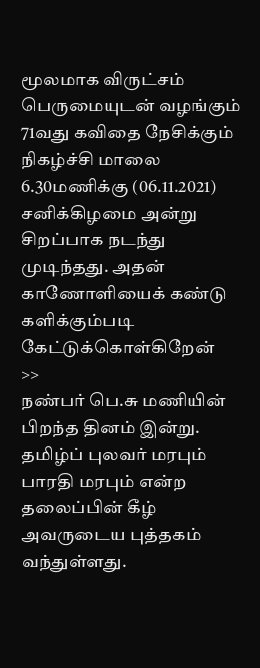மூலமாக விருட்சம் பெருமையுடன் வழங்கும் 71வது கவிதை நேசிக்கும் நிகழ்ச்சி மாலை 6.30மணிக்கு (06.11.2021) சனிக்கிழமை அன்று சிறப்பாக நடந்து முடிந்தது. அதன் காணோளியைக் கண்டு களிக்கும்படி கேட்டுக்கொள்கிறேன்
>>
நண்பர் பெ.சு மணியின் பிறந்த தினம் இன்று. தமிழ்ப் புலவர் மரபும் பாரதி மரபும் என்ற தலைப்பின் கீழ் அவருடைய புத்தகம் வந்துள்ளது.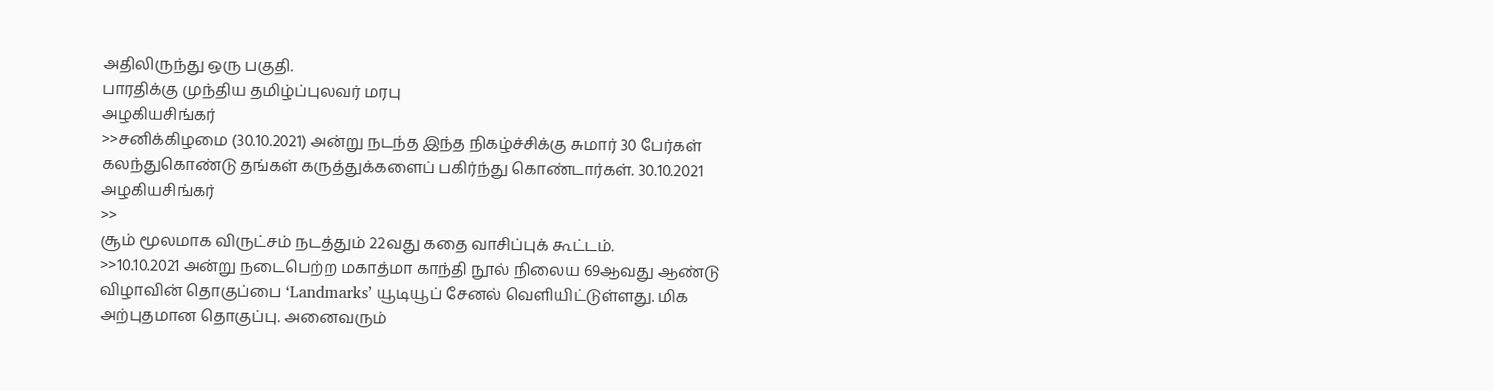அதிலிருந்து ஒரு பகுதி.
பாரதிக்கு முந்திய தமிழ்ப்புலவர் மரபு
அழகியசிங்கர்
>>சனிக்கிழமை (30.10.2021) அன்று நடந்த இந்த நிகழ்ச்சிக்கு சுமார் 30 பேர்கள் கலந்துகொண்டு தங்கள் கருத்துக்களைப் பகிர்ந்து கொண்டார்கள். 30.10.2021
அழகியசிங்கர்
>>
சூம் மூலமாக விருட்சம் நடத்தும் 22வது கதை வாசிப்புக் கூட்டம்.
>>10.10.2021 அன்று நடைபெற்ற மகாத்மா காந்தி நூல் நிலைய 69ஆவது ஆண்டு விழாவின் தொகுப்பை ‘Landmarks’ யூடியூப் சேனல் வெளியிட்டுள்ளது. மிக அற்புதமான தொகுப்பு. அனைவரும்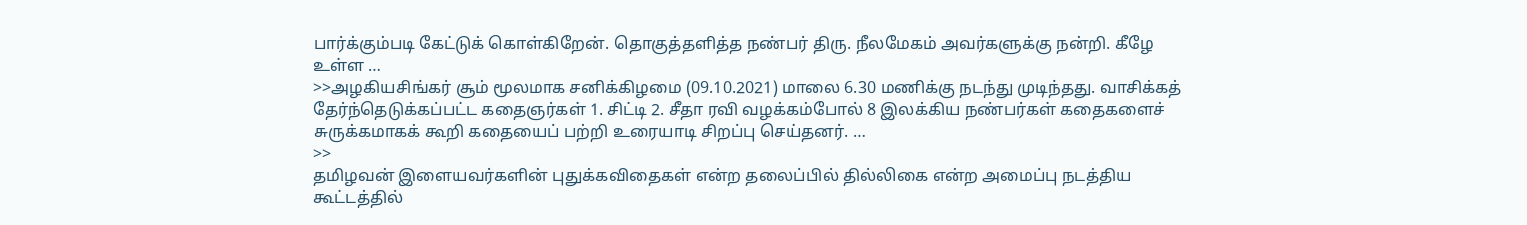பார்க்கும்படி கேட்டுக் கொள்கிறேன். தொகுத்தளித்த நண்பர் திரு. நீலமேகம் அவர்களுக்கு நன்றி. கீழே உள்ள …
>>அழகியசிங்கர் சூம் மூலமாக சனிக்கிழமை (09.10.2021) மாலை 6.30 மணிக்கு நடந்து முடிந்தது. வாசிக்கத் தேர்ந்தெடுக்கப்பட்ட கதைஞர்கள் 1. சிட்டி 2. சீதா ரவி வழக்கம்போல் 8 இலக்கிய நண்பர்கள் கதைகளைச் சுருக்கமாகக் கூறி கதையைப் பற்றி உரையாடி சிறப்பு செய்தனர். …
>>
தமிழவன் இளையவர்களின் புதுக்கவிதைகள் என்ற தலைப்பில் தில்லிகை என்ற அமைப்பு நடத்திய கூட்டத்தில்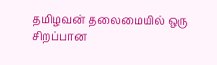தமிழவன் தலைமையில் ஒரு சிறப்பான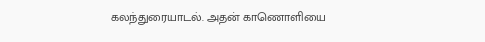கலந்துரையாடல். அதன் காணொளியை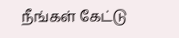நீங்கள் கேட்டு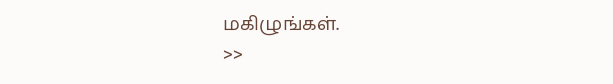மகிழுங்கள்.
>>